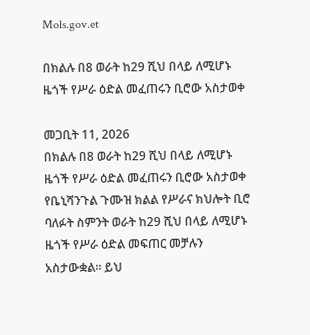Mols.gov.et

በክልሉ በ8 ወራት ከ29 ሺህ በላይ ለሚሆኑ ዜጎች የሥራ ዕድል መፈጠሩን ቢሮው አስታወቀ

መጋቢት 11, 2026
በክልሉ በ8 ወራት ከ29 ሺህ በላይ ለሚሆኑ ዜጎች የሥራ ዕድል መፈጠሩን ቢሮው አስታወቀ የቤኒሻንጉል ጉሙዝ ክልል የሥራና ክህሎት ቢሮ ባለፉት ስምንት ወራት ከ29 ሺህ በላይ ለሚሆኑ ዜጎች የሥራ ዕድል መፍጠር መቻሉን አስታውቋል። ይህ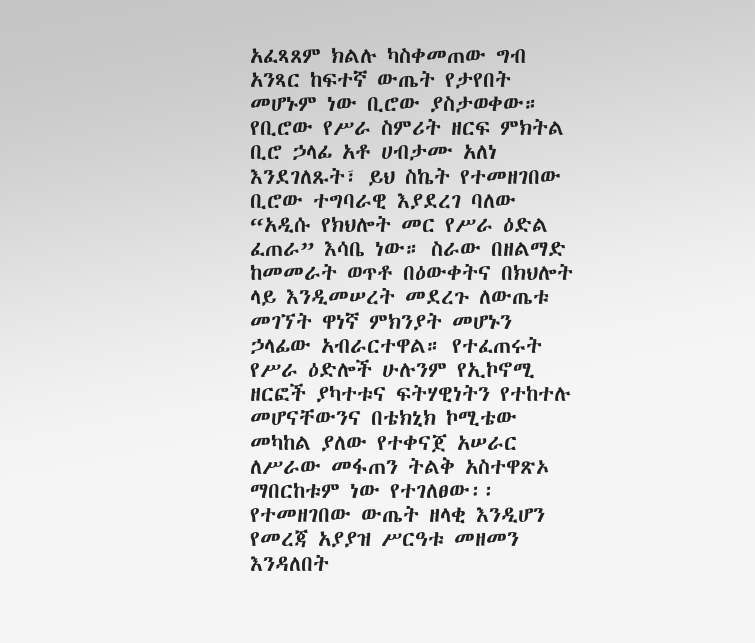አፈጻጸም ክልሉ ካስቀመጠው ግብ አንጻር ከፍተኛ ውጤት የታየበት መሆኑም ነው ቢሮው ያስታወቀው። የቢሮው የሥራ ስምሪት ዘርፍ ምክትል ቢሮ ኃላፊ አቶ ሀብታሙ አለነ እንደገለጹት፣ ይህ ስኬት የተመዘገበው ቢሮው ተግባራዊ እያደረገ ባለው “አዲሱ የክህሎት መር የሥራ ዕድል ፈጠራ” እሳቤ ነው። ስራው በዘልማድ ከመመራት ወጥቶ በዕውቀትና በክህሎት ላይ እንዲመሠረት መደረጉ ለውጤቱ መገኘት ዋነኛ ምክንያት መሆኑን ኃላፊው አብራርተዋል። የተፈጠሩት የሥራ ዕድሎች ሁሉንም የኢኮኖሚ ዘርፎች ያካተቱና ፍትሃዊነትን የተከተሉ መሆናቸውንና በቴክኒክ ኮሚቴው መካከል ያለው የተቀናጀ አሠራር ለሥራው መፋጠን ትልቅ አስተዋጽኦ ማበርከቱም ነው የተገለፀው፡፡ የተመዘገበው ውጤት ዘላቂ እንዲሆን የመረጃ አያያዝ ሥርዓቱ መዘመን እንዳለበት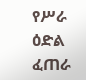የሥራ ዕድል ፈጠራ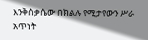እንቅስቃሴው በክልሉ የሚታየውን ሥራ አጥነት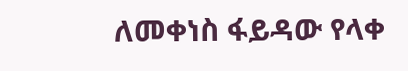ለመቀነስ ፋይዳው የላቀ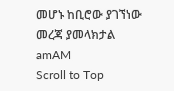መሆኑ ከቢሮው ያገኘነው መረጃ ያመላክታል
amAM
Scroll to Top